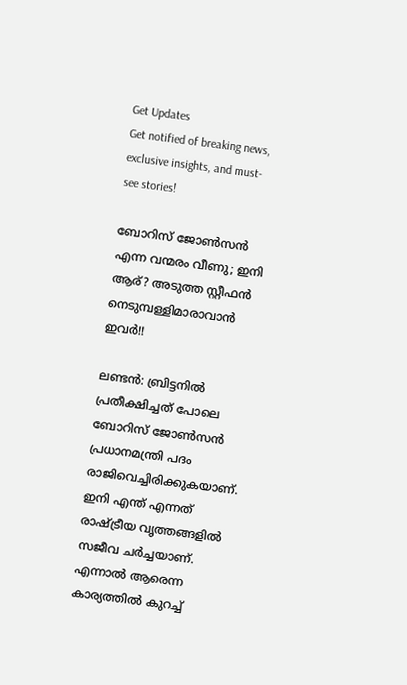Get Updates
Get notified of breaking news, exclusive insights, and must-see stories!

ബോറിസ് ജോണ്‍സന്‍ എന്ന വന്മരം വീണു; ഇനി ആര്? അടുത്ത സ്റ്റീഫന്‍ നെടുമ്പള്ളിമാരാവാന്‍ ഇവര്‍!!

ലണ്ടന്‍: ബ്രിട്ടനില്‍ പ്രതീക്ഷിച്ചത് പോലെ ബോറിസ് ജോണ്‍സന്‍ പ്രധാനമന്ത്രി പദം രാജിവെച്ചിരിക്കുകയാണ്. ഇനി എന്ത് എന്നത് രാഷ്ട്രീയ വൃത്തങ്ങളില്‍ സജീവ ചര്‍ച്ചയാണ്. എന്നാല്‍ ആരെന്ന കാര്യത്തില്‍ കുറച്ച്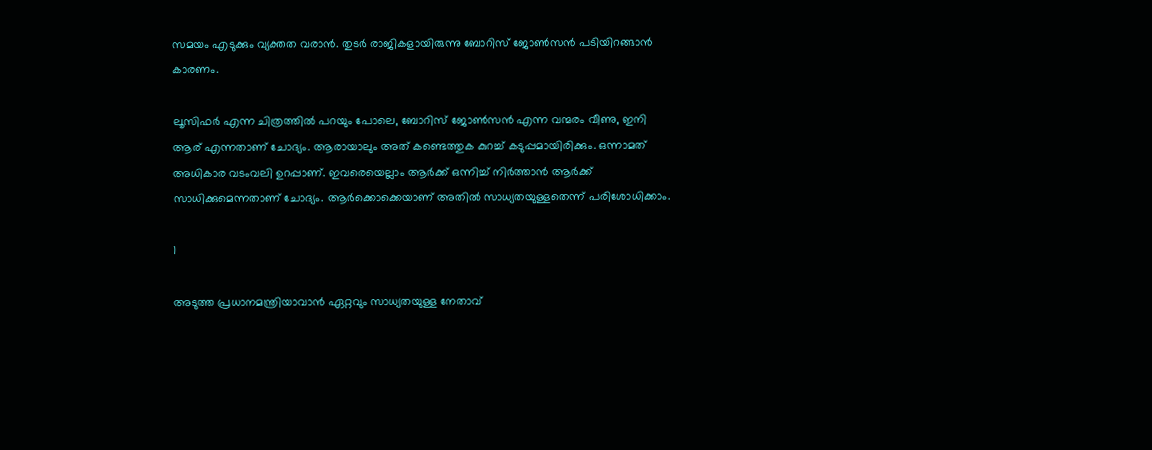സമയം എടുക്കും വ്യക്തത വരാന്‍. തുടര്‍ രാജികളായിരുന്നു ബോറിസ് ജോണ്‍സന്‍ പടിയിറങ്ങാന്‍ കാരണം.

ലൂസിഫര്‍ എന്ന ചിത്രത്തില്‍ പറയും പോലെ, ബോറിസ് ജോണ്‍സന്‍ എന്ന വന്മരം വീണു, ഇനി ആര് എന്നതാണ് ചോദ്യം. ആരായാലും അത് കണ്ടെത്തുക കുറച്ച് കടുപ്പമായിരിക്കും. ഒന്നാമത് അധികാര വടംവലി ഉറപ്പാണ്. ഇവരെയെല്ലാം ആര്‍ക്ക് ഒന്നിച്ച് നിര്‍ത്താന്‍ ആര്‍ക്ക് സാധിക്കുമെന്നതാണ് ചോദ്യം. ആര്‍ക്കൊക്കെയാണ് അതില്‍ സാധ്യതയുള്ളതെന്ന് പരിശോധിക്കാം.

1

അടുത്ത പ്രധാനമന്ത്രിയാവാന്‍ ഏറ്റവും സാധ്യതയുള്ള നേതാവ്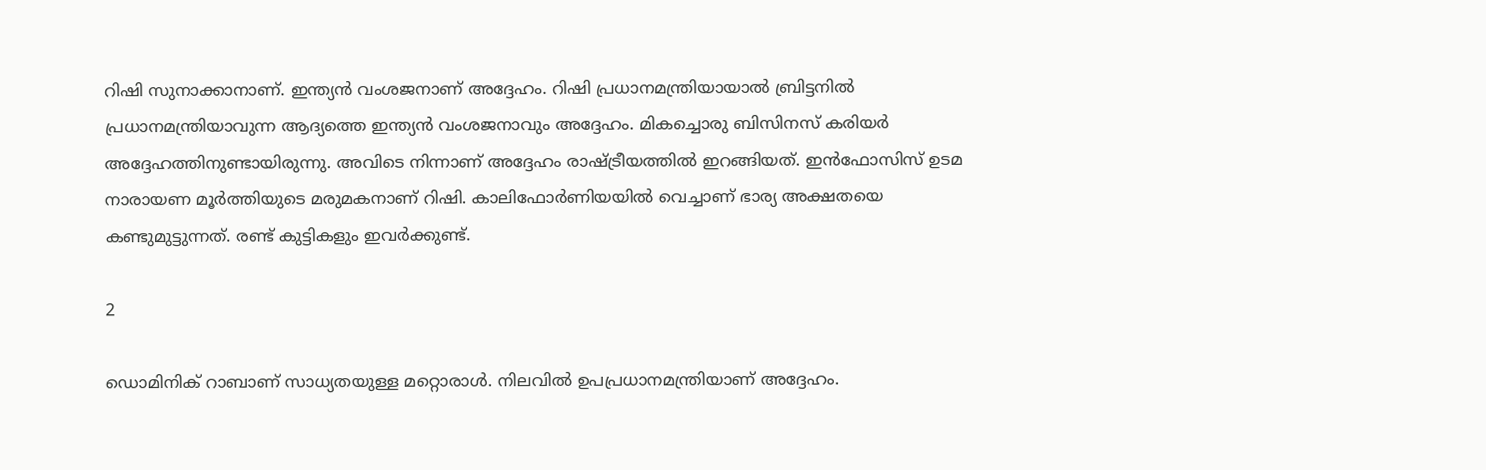റിഷി സുനാക്കാനാണ്. ഇന്ത്യന്‍ വംശജനാണ് അദ്ദേഹം. റിഷി പ്രധാനമന്ത്രിയായാല്‍ ബ്രിട്ടനില്‍ പ്രധാനമന്ത്രിയാവുന്ന ആദ്യത്തെ ഇന്ത്യന്‍ വംശജനാവും അദ്ദേഹം. മികച്ചൊരു ബിസിനസ് കരിയര്‍ അദ്ദേഹത്തിനുണ്ടായിരുന്നു. അവിടെ നിന്നാണ് അദ്ദേഹം രാഷ്ട്രീയത്തില്‍ ഇറങ്ങിയത്. ഇന്‍ഫോസിസ് ഉടമ നാരായണ മൂര്‍ത്തിയുടെ മരുമകനാണ് റിഷി. കാലിഫോര്‍ണിയയില്‍ വെച്ചാണ് ഭാര്യ അക്ഷതയെ കണ്ടുമുട്ടുന്നത്. രണ്ട് കുട്ടികളും ഇവര്‍ക്കുണ്ട്.

2

ഡൊമിനിക് റാബാണ് സാധ്യതയുള്ള മറ്റൊരാള്‍. നിലവില്‍ ഉപപ്രധാനമന്ത്രിയാണ് അദ്ദേഹം.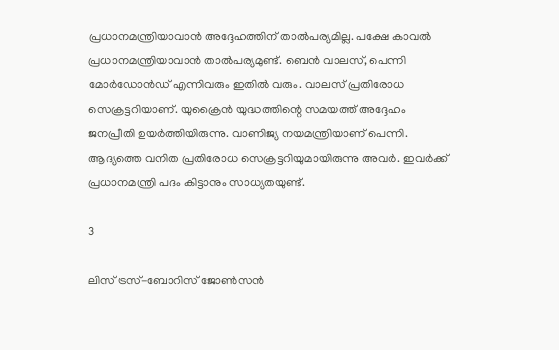പ്രധാനമന്ത്രിയാവാന്‍ അദ്ദേഹത്തിന് താല്‍പര്യമില്ല. പക്ഷേ കാവല്‍ പ്രധാനമന്ത്രിയാവാന്‍ താല്‍പര്യമുണ്ട്. ബെന്‍ വാലസ്, പെന്നി മോര്‍ഡോന്‍ഡ് എന്നിവരും ഇതില്‍ വരും. വാലസ് പ്രതിരോധ സെക്രട്ടറിയാണ്. യുക്രൈന്‍ യുദ്ധത്തിന്റെ സമയത്ത് അദ്ദേഹം ജനപ്രീതി ഉയര്‍ത്തിയിരുന്നു. വാണിജ്യ നയമന്ത്രിയാണ് പെന്നി. ആദ്യത്തെ വനിത പ്രതിരോധ സെക്രട്ടറിയുമായിരുന്നു അവര്‍. ഇവര്‍ക്ക് പ്രധാനമന്ത്രി പദം കിട്ടാനും സാധ്യതയുണ്ട്.

3

ലിസ് ട്രസ്-ബോറിസ് ജോണ്‍സന്‍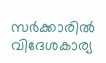സര്‍ക്കാരില്‍ വിദേശകാര്യ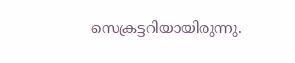സെക്രട്ടറിയായിരുന്നു.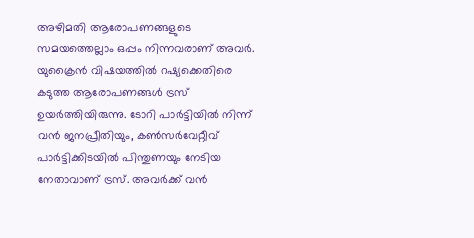അഴിമതി ആരോപണങ്ങളുടെ സമയത്തെല്ലാം ഒപ്പം നിന്നവരാണ് അവര്‍. യുക്രൈന്‍ വിഷയത്തില്‍ റഷ്യക്കെതിരെ കടുത്ത ആരോപണങ്ങള്‍ ട്രസ് ഉയര്‍ത്തിയിരുന്നു. ടോറി പാര്‍ട്ടിയില്‍ നിന്ന് വന്‍ ജനപ്രീതിയും, കണ്‍സര്‍വേറ്റീവ് പാര്‍ട്ടിക്കിടയില്‍ പിന്തുണയും നേടിയ നേതാവാണ് ട്രസ്. അവര്‍ക്ക് വന്‍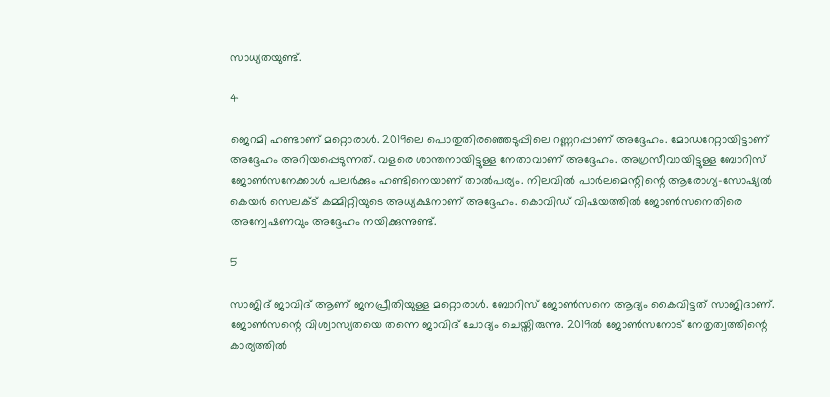സാധ്യതയുണ്ട്.

4

ജെറമി ഹണ്ടാണ് മറ്റൊരാള്‍. 2019ലെ പൊതുതിരഞ്ഞെടുപ്പിലെ റണ്ണറപ്പാണ് അദ്ദേഹം. മോഡറേറ്റായിട്ടാണ് അദ്ദേഹം അറിയപ്പെടുന്നത്. വളരെ ശാന്തനായിട്ടുള്ള നേതാവാണ് അദ്ദേഹം. അഗ്രസീവായിട്ടുള്ള ബോറിസ് ജോണ്‍സനേക്കാള്‍ പലര്‍ക്കും ഹണ്ടിനെയാണ് താല്‍പര്യം. നിലവില്‍ പാര്‍ലമെന്റിന്റെ ആരോഗ്യ-സോഷ്യല്‍ കെയര്‍ സെലക്ട് കമ്മിറ്റിയുടെ അധ്യക്ഷനാണ് അദ്ദേഹം. കൊവിഡ് വിഷയത്തില്‍ ജോണ്‍സനെതിരെ അന്വേഷണവും അദ്ദേഹം നയിക്കുന്നുണ്ട്.

5

സാജിദ് ജാവിദ് ആണ് ജനപ്രീതിയുള്ള മറ്റൊരാള്‍. ബോറിസ് ജോണ്‍സനെ ആദ്യം കൈവിട്ടത് സാജിദാണ്. ജോണ്‍സന്റെ വിശ്വാസ്യതയെ തന്നെ ജാവിദ് ചോദ്യം ചെയ്തിരുന്നു. 2019ല്‍ ജോണ്‍സനോട് നേതൃത്വത്തിന്റെ കാര്യത്തില്‍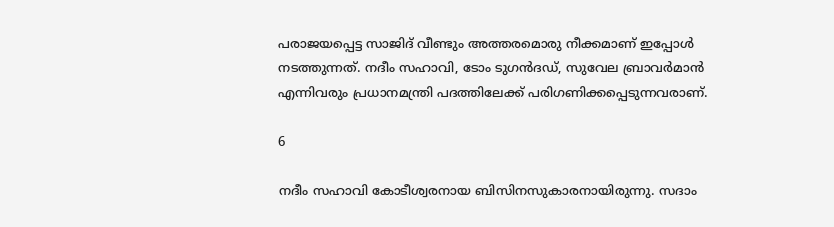പരാജയപ്പെട്ട സാജിദ് വീണ്ടും അത്തരമൊരു നീക്കമാണ് ഇപ്പോള്‍ നടത്തുന്നത്. നദീം സഹാവി, ടോം ടുഗന്‍ദഡ്, സുവേല ബ്രാവര്‍മാന്‍ എന്നിവരും പ്രധാനമന്ത്രി പദത്തിലേക്ക് പരിഗണിക്കപ്പെടുന്നവരാണ്.

6

നദീം സഹാവി കോടീശ്വരനായ ബിസിനസുകാരനായിരുന്നു. സദാം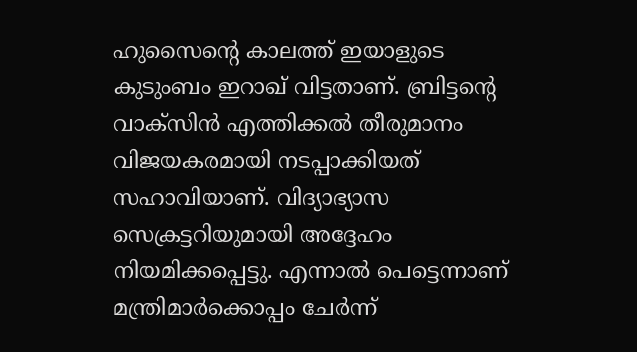ഹുസൈന്റെ കാലത്ത് ഇയാളുടെ കുടുംബം ഇറാഖ് വിട്ടതാണ്. ബ്രിട്ടന്റെ വാക്‌സിന്‍ എത്തിക്കല്‍ തീരുമാനം വിജയകരമായി നടപ്പാക്കിയത് സഹാവിയാണ്. വിദ്യാഭ്യാസ സെക്രട്ടറിയുമായി അദ്ദേഹം നിയമിക്കപ്പെട്ടു. എന്നാല്‍ പെട്ടെന്നാണ് മന്ത്രിമാര്‍ക്കൊപ്പം ചേര്‍ന്ന്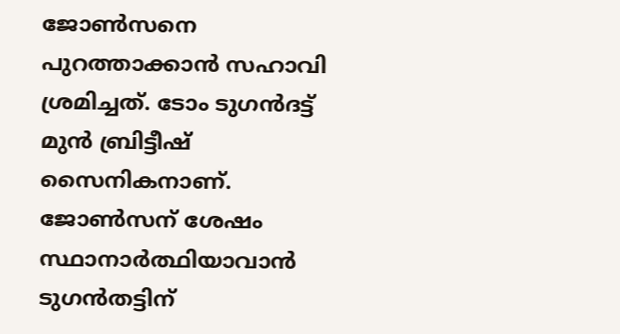ജോണ്‍സനെ പുറത്താക്കാന്‍ സഹാവി ശ്രമിച്ചത്. ടോം ടുഗന്‍ദട്ട് മുന്‍ ബ്രിട്ടീഷ് സൈനികനാണ്. ജോണ്‍സന് ശേഷം സ്ഥാനാര്‍ത്ഥിയാവാന്‍ ടുഗന്‍തട്ടിന്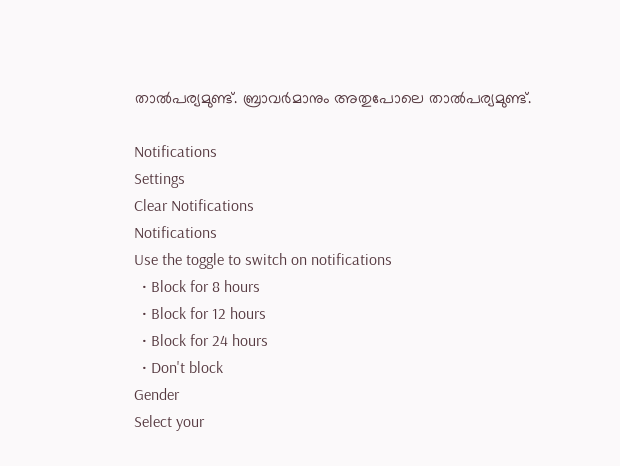താല്‍പര്യമുണ്ട്. ബ്രാവര്‍മാനും അതുപോലെ താല്‍പര്യമുണ്ട്.

Notifications
Settings
Clear Notifications
Notifications
Use the toggle to switch on notifications
  • Block for 8 hours
  • Block for 12 hours
  • Block for 24 hours
  • Don't block
Gender
Select your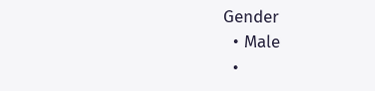Gender
  • Male
  •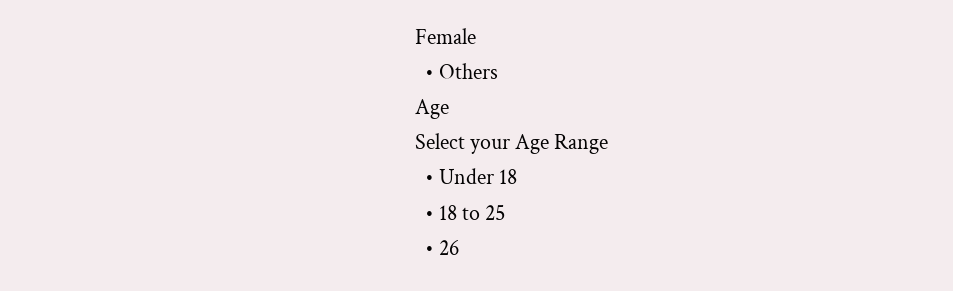Female
  • Others
Age
Select your Age Range
  • Under 18
  • 18 to 25
  • 26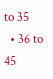to 35
  • 36 to 45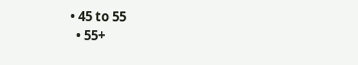• 45 to 55
  • 55+